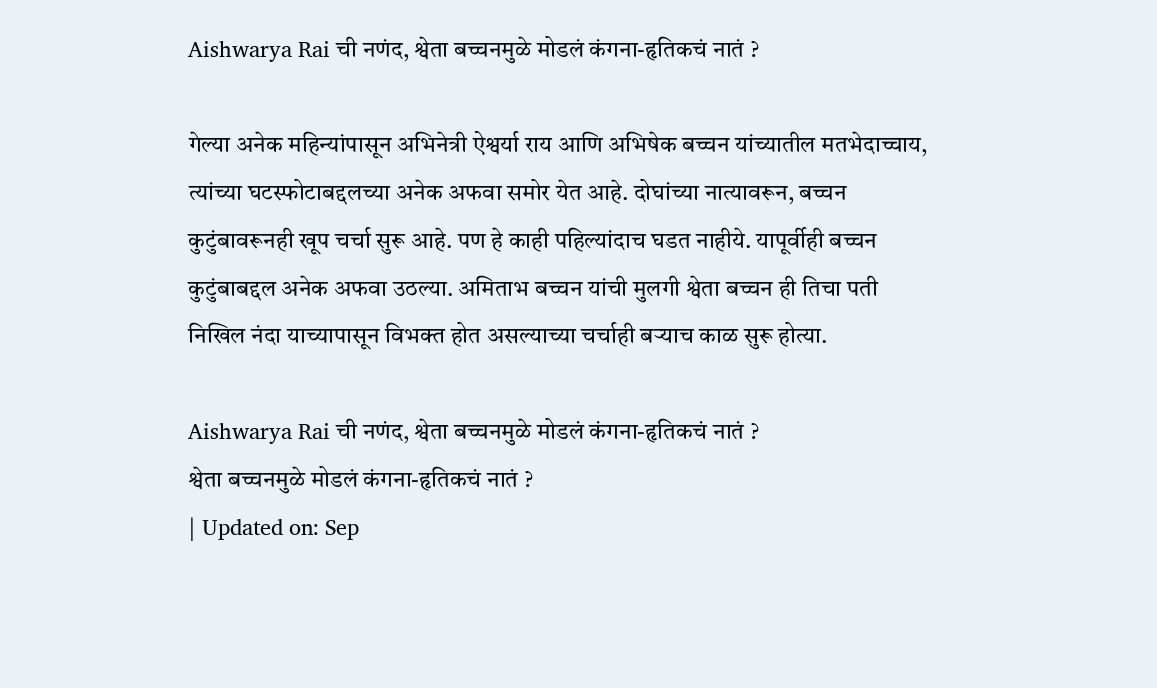Aishwarya Rai ची नणंद, श्वेता बच्चनमुळे मोडलं कंगना-हृतिकचं नातं ?

गेल्या अनेक महिन्यांपासून अभिनेत्री ऐश्वर्या राय आणि अभिषेक बच्चन यांच्यातील मतभेदाच्चाय, त्यांच्या घटस्फोटाबद्दलच्या अनेक अफवा समोर येत आहे. दोघांच्या नात्यावरून, बच्चन कुटुंबावरूनही खूप चर्चा सुरू आहे. पण हे काही पहिल्यांदाच घडत नाहीये. यापूर्वीही बच्चन कुटुंबाबद्दल अनेक अफवा उठल्या. अमिताभ बच्चन यांची मुलगी श्वेता बच्चन ही तिचा पती निखिल नंदा याच्यापासून विभक्त होत असल्याच्या चर्चाही बऱ्याच काळ सुरू होत्या.

Aishwarya Rai ची नणंद, श्वेता बच्चनमुळे मोडलं कंगना-हृतिकचं नातं ?
श्वेता बच्चनमुळे मोडलं कंगना-हृतिकचं नातं ?
| Updated on: Sep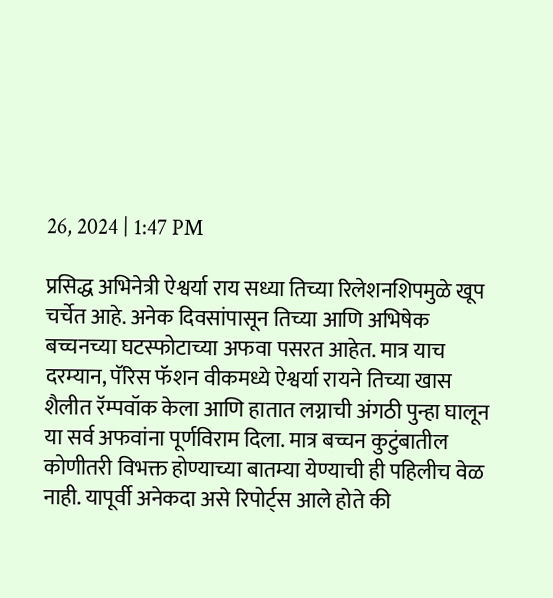26, 2024 | 1:47 PM

प्रसिद्ध अभिनेत्री ऐश्वर्या राय सध्या तिच्या रिलेशनशिपमुळे खूप चर्चेत आहे. अनेक दिवसांपासून तिच्या आणि अभिषेक बच्चनच्या घटस्फोटाच्या अफवा पसरत आहेत. मात्र याच दरम्यान, पॅरिस फॅशन वीकमध्ये ऐश्वर्या रायने तिच्या खास शैलीत रॅम्पवॉक केला आणि हातात लग्नाची अंगठी पुन्हा घालून या सर्व अफवांना पूर्णविराम दिला. मात्र बच्चन कुटुंबातील कोणीतरी विभक्त होण्याच्या बातम्या येण्याची ही पहिलीच वेळ नाही. यापूर्वी अनेकदा असे रिपोर्ट्स आले होते की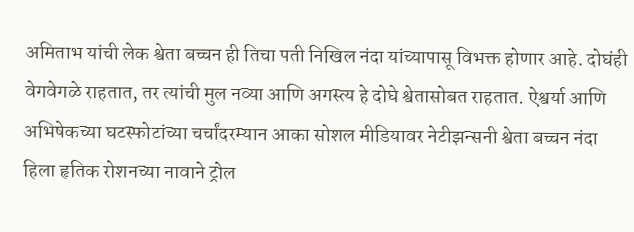अमिताभ यांची लेक श्वेता बच्चन ही तिचा पती निखिल नंदा यांच्यापासू विभक्त होणार आहे. दोघंही वेगवेगळे राहतात, तर त्यांची मुल नव्या आणि अगस्त्य हे दोघे श्वेतासोबत राहतात. ऐश्वर्या आणि अभिषेकच्या घटस्फोटांच्या चर्चांदरम्यान आका सोशल मीडियावर नेटीझन्सनी श्वेता बच्चन नंदा हिला हृतिक रोशनच्या नावाने ट्रोल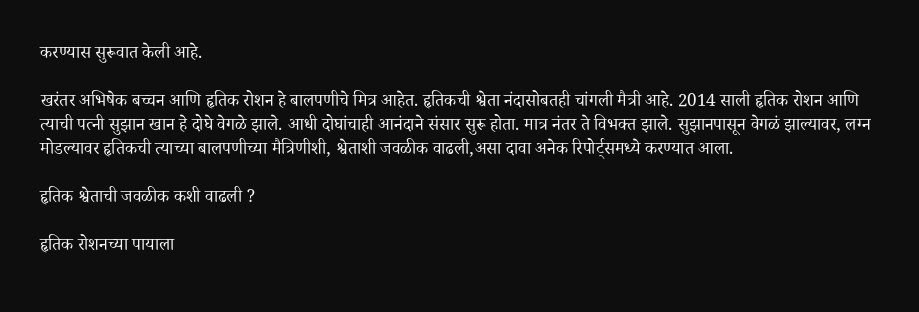करण्यास सुरूवात केली आहे.

खरंतर अभिषेक बच्चन आणि हृतिक रोशन हे बालपणीचे मित्र आहेत. हृतिकची श्वेता नंदासोबतही चांगली मैत्री आहे. 2014 साली हृतिक रोशन आणि त्याची पत्नी सुझान खान हे दोघे वेगळे झाले. आधी दोघांचाही आनंदाने संसार सुरू होता. मात्र नंतर ते विभक्त झाले. सुझानपासून वेगळं झाल्यावर, लग्न मोडल्यावर हृतिकची त्याच्या बालपणीच्या मैत्रिणीशी, श्वेताशी जवळीक वाढली,असा दावा अनेक रिपोर्ट्समध्ये करण्यात आला.

हृतिक श्वेताची जवळीक कशी वाढली ?

हृतिक रोशनच्या पायाला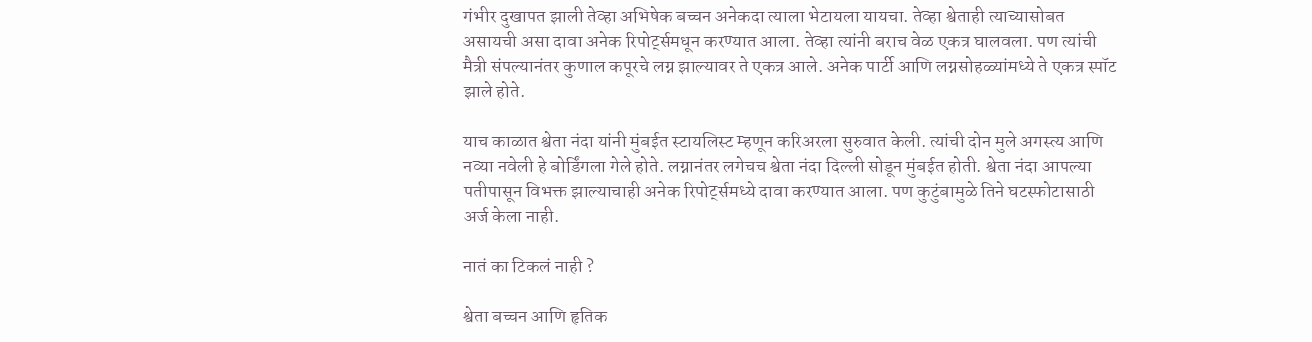गंभीर दुखापत झाली तेव्हा अभिषेक बच्चन अनेकदा त्याला भेटायला यायचा. तेव्हा श्वेताही त्याच्यासोबत असायची असा दावा अनेक रिपोर्ट्समधून करण्यात आला. तेव्हा त्यांनी बराच वेळ एकत्र घालवला. पण त्यांची मैत्री संपल्यानंतर कुणाल कपूरचे लग्न झाल्यावर ते एकत्र आले. अनेक पार्टी आणि लग्नसोहळ्यांमध्ये ते एकत्र स्पॉट झाले होते.

याच काळात श्वेता नंदा यांनी मुंबईत स्टायलिस्ट म्हणून करिअरला सुरुवात केली. त्यांची दोन मुले अगस्त्य आणि नव्या नवेली हे बोर्डिंगला गेले होते. लग्नानंतर लगेचच श्वेता नंदा दिल्ली सोडून मुंबईत होती. श्वेता नंदा आपल्या पतीपासून विभक्त झाल्याचाही अनेक रिपोर्ट्समध्ये दावा करण्यात आला. पण कुटुंबामुळे तिने घटस्फोटासाठी अर्ज केला नाही.

नातं का टिकलं नाही ?

श्वेता बच्चन आणि हृतिक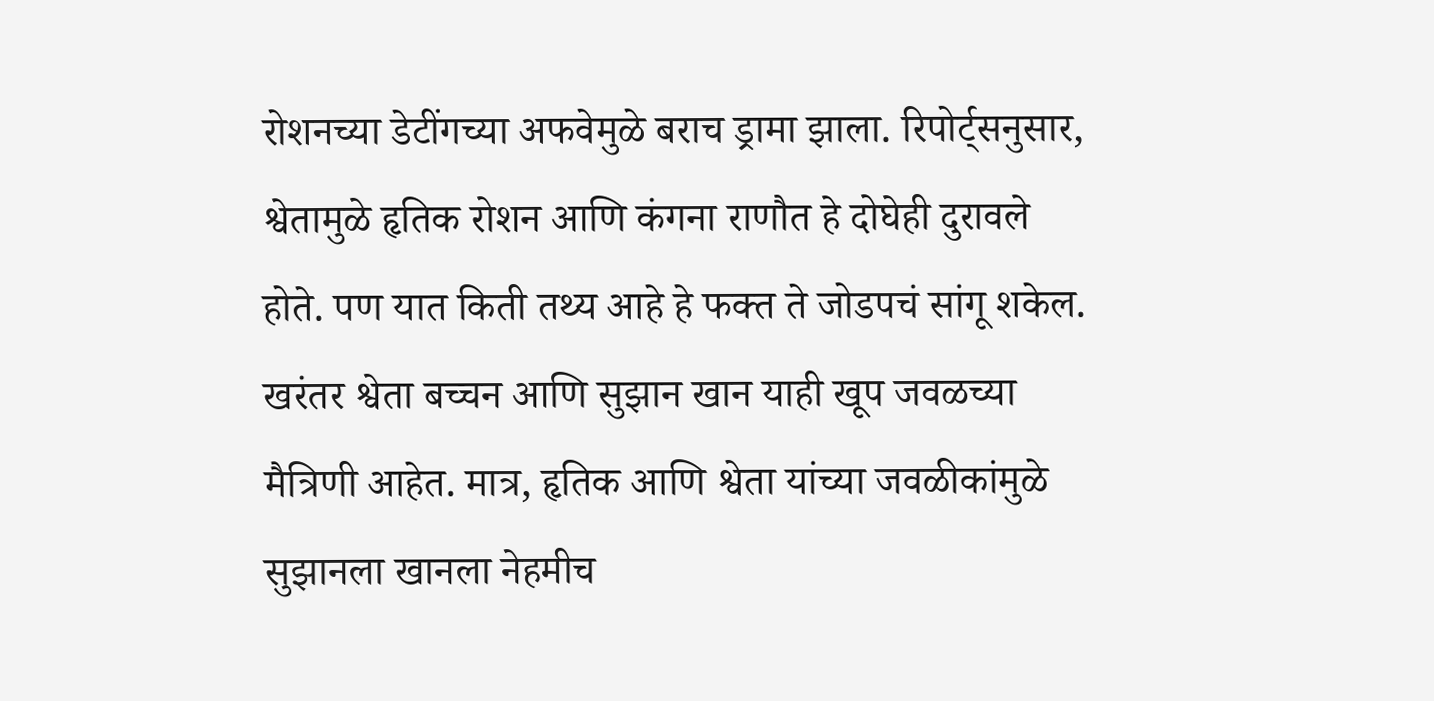रोशनच्या डेटींगच्या अफवेमुळे बराच ड्रामा झाला. रिपोर्ट्सनुसार, श्वेतामुळे हृतिक रोशन आणि कंगना राणौत हे दोघेही दुरावले होते. पण यात किती तथ्य आहे हे फक्त ते जोडपचं सांगू शकेल. खरंतर श्वेता बच्चन आणि सुझान खान याही खूप जवळच्या मैत्रिणी आहेत. मात्र, हृतिक आणि श्वेता यांच्या जवळीकांमुळे सुझानला खानला नेहमीच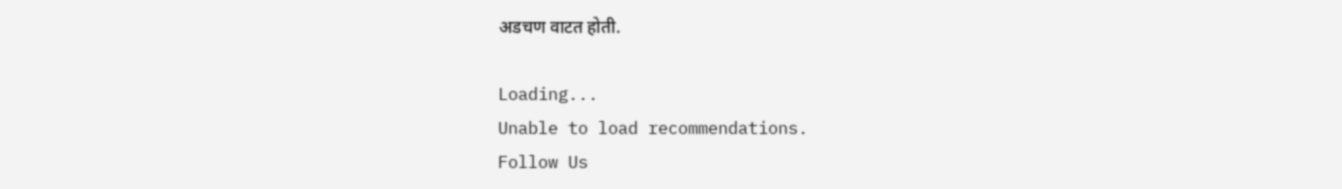अडचण वाटत होती.

Loading...
Unable to load recommendations.
Follow Us